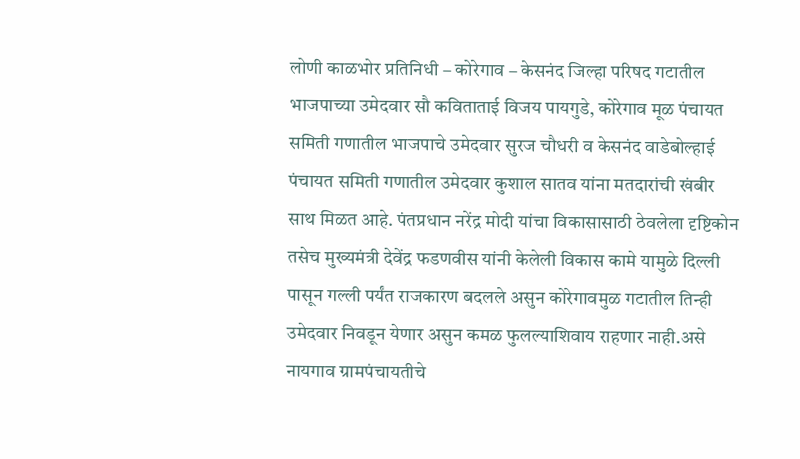लोणी काळभोर प्रतिनिधी – कोरेगाव – केसनंद जिल्हा परिषद गटातील भाजपाच्या उमेदवार सौ कविताताई विजय पायगुडे, कोरेगाव मूळ पंचायत समिती गणातील भाजपाचे उमेदवार सुरज चौधरी व केसनंद वाडेबोल्हाई पंचायत समिती गणातील उमेदवार कुशाल सातव यांना मतदारांची खंबीर साथ मिळत आहे. पंतप्रधान नरेंद्र मोदी यांचा विकासासाठी ठेवलेला दृष्टिकोन तसेच मुख्यमंत्री देवेंद्र फडणवीस यांनी केलेली विकास कामे यामुळे दिल्ली पासून गल्ली पर्यंत राजकारण बदलले असुन कोरेगावमुळ गटातील तिन्ही उमेदवार निवडून येणार असुन कमळ फुलल्याशिवाय राहणार नाही.असे नायगाव ग्रामपंचायतीचे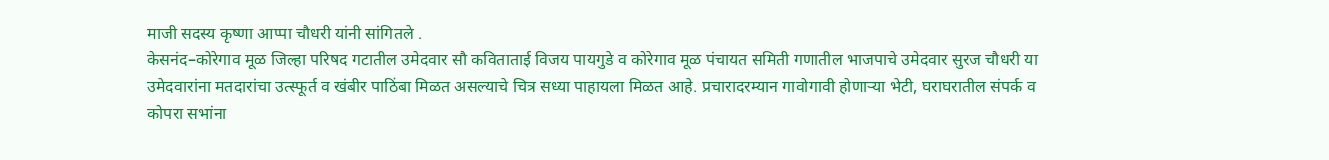माजी सदस्य कृष्णा आप्पा चौधरी यांनी सांगितले .
केसनंद–कोरेगाव मूळ जिल्हा परिषद गटातील उमेदवार सौ कविताताई विजय पायगुडे व कोरेगाव मूळ पंचायत समिती गणातील भाजपाचे उमेदवार सुरज चौधरी या उमेदवारांना मतदारांचा उत्स्फूर्त व खंबीर पाठिंबा मिळत असल्याचे चित्र सध्या पाहायला मिळत आहे. प्रचारादरम्यान गावोगावी होणाऱ्या भेटी, घराघरातील संपर्क व कोपरा सभांना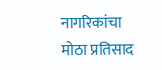नागरिकांचा मोठा प्रतिसाद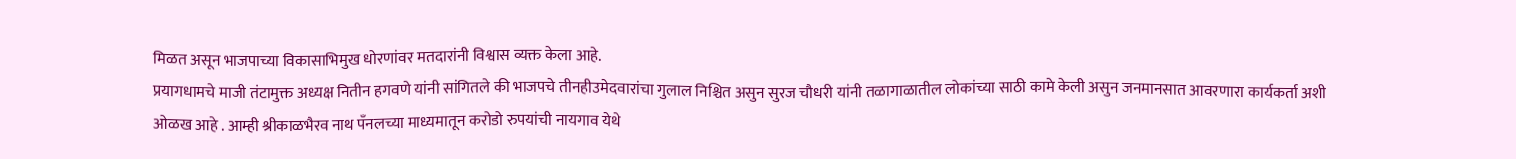मिळत असून भाजपाच्या विकासाभिमुख धोरणांवर मतदारांनी विश्वास व्यक्त केला आहे.
प्रयागधामचे माजी तंटामुक्त अध्यक्ष नितीन हगवणे यांनी सांगितले की भाजपचे तीनहीउमेदवारांचा गुलाल निश्चित असुन सुरज चौधरी यांनी तळागाळातील लोकांच्या साठी कामे केली असुन जनमानसात आवरणारा कार्यकर्ता अशी ओळख आहे . आम्ही श्रीकाळभैरव नाथ पँनलच्या माध्यमातून करोडो रुपयांची नायगाव येथे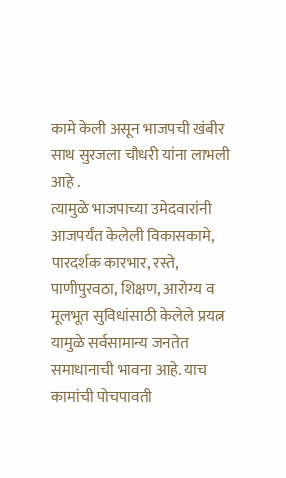कामे केली असून भाजपची खंबीर साथ सुरजला चौधरी यांना लाभली आहे .
त्यामुळे भाजपाच्या उमेदवारांनी आजपर्यंत केलेली विकासकामे, पारदर्शक कारभार, रस्ते, पाणीपुरवठा, शिक्षण, आरोग्य व मूलभूत सुविधांसाठी केलेले प्रयत्न यामुळे सर्वसामान्य जनतेत समाधानाची भावना आहे. याच कामांची पोचपावती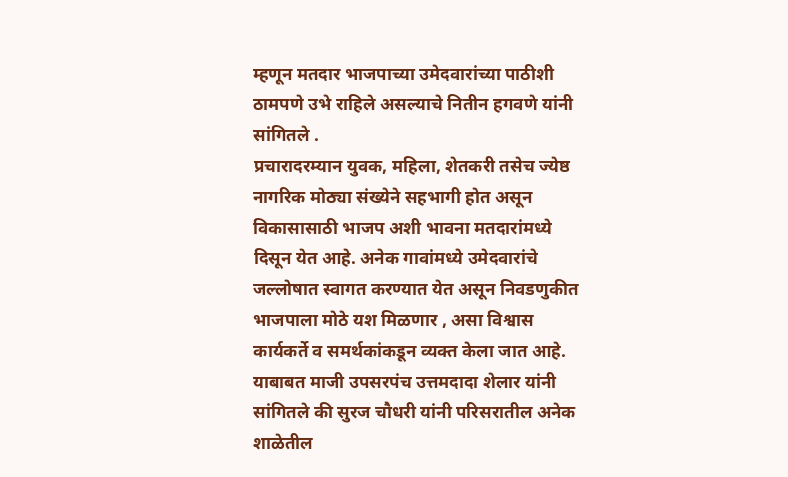म्हणून मतदार भाजपाच्या उमेदवारांच्या पाठीशी ठामपणे उभे राहिले असल्याचे नितीन हगवणे यांनी सांगितले .
प्रचारादरम्यान युवक, महिला, शेतकरी तसेच ज्येष्ठ नागरिक मोठ्या संख्येने सहभागी होत असून विकासासाठी भाजप अशी भावना मतदारांमध्ये दिसून येत आहे. अनेक गावांमध्ये उमेदवारांचे जल्लोषात स्वागत करण्यात येत असून निवडणुकीत भाजपाला मोठे यश मिळणार , असा विश्वास कार्यकर्ते व समर्थकांकडून व्यक्त केला जात आहे.
याबाबत माजी उपसरपंच उत्तमदादा शेलार यांनी सांगितले की सुरज चौधरी यांनी परिसरातील अनेक शाळेतील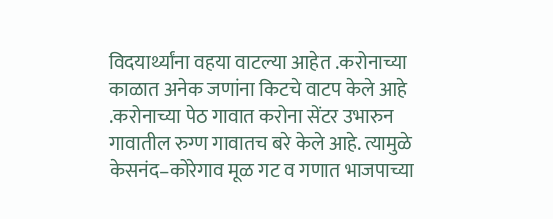विदयार्थ्यांना वहया वाटल्या आहेत .करोनाच्या काळात अनेक जणांना किटचे वाटप केले आहे .करोनाच्या पेठ गावात करोना सेंटर उभारुन गावातील रुग्ण गावातच बरे केले आहे. त्यामुळे
केसनंद–कोरेगाव मूळ गट व गणात भाजपाच्या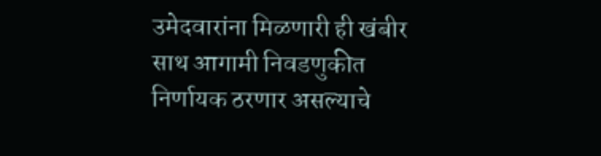उमेदवारांना मिळणारी ही खंबीर साथ आगामी निवडणुकीत निर्णायक ठरणार असल्याचे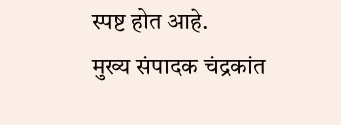स्पष्ट होत आहे.
मुख्य संपादक चंद्रकांत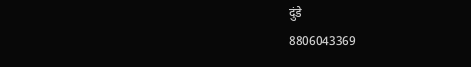दुंडे
8806043369